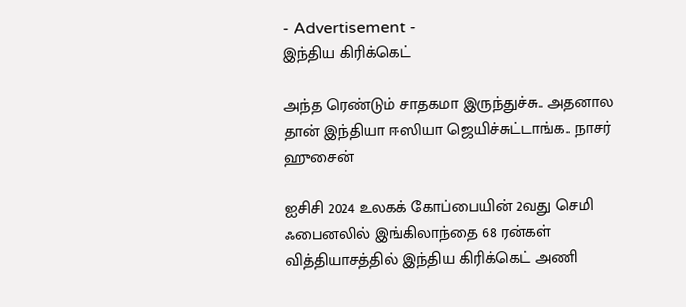- Advertisement -
இந்திய கிரிக்கெட்

அந்த ரெண்டும் சாதகமா இருந்துச்சு.. அதனால தான் இந்தியா ஈஸியா ஜெயிச்சுட்டாங்க.. நாசர் ஹுசைன்

ஐசிசி 2024 உலகக் கோப்பையின் 2வது செமி ஃபைனலில் இங்கிலாந்தை 68 ரன்கள் வித்தியாசத்தில் இந்திய கிரிக்கெட் அணி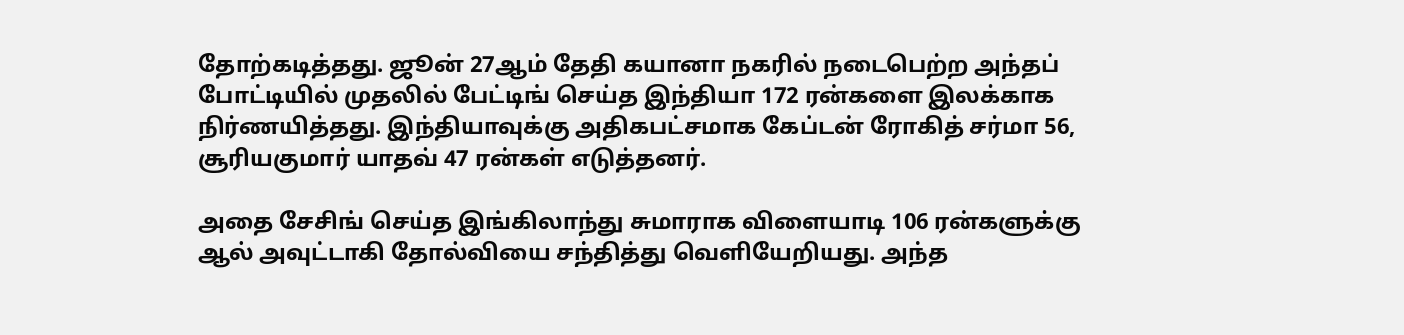தோற்கடித்தது. ஜூன் 27ஆம் தேதி கயானா நகரில் நடைபெற்ற அந்தப் போட்டியில் முதலில் பேட்டிங் செய்த இந்தியா 172 ரன்களை இலக்காக நிர்ணயித்தது. இந்தியாவுக்கு அதிகபட்சமாக கேப்டன் ரோகித் சர்மா 56, சூரியகுமார் யாதவ் 47 ரன்கள் எடுத்தனர்.

அதை சேசிங் செய்த இங்கிலாந்து சுமாராக விளையாடி 106 ரன்களுக்கு ஆல் அவுட்டாகி தோல்வியை சந்தித்து வெளியேறியது. அந்த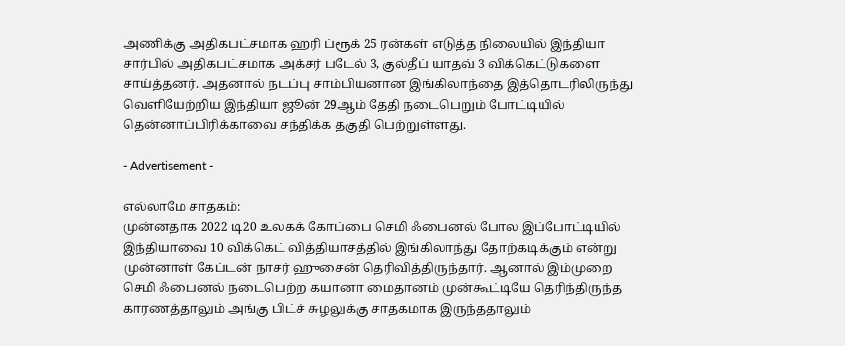அணிக்கு அதிகபட்சமாக ஹரி ப்ரூக் 25 ரன்கள் எடுத்த நிலையில் இந்தியா சார்பில் அதிகபட்சமாக அக்சர் படேல் 3, குல்தீப் யாதவ் 3 விக்கெட்டுகளை சாய்த்தனர். அதனால் நடப்பு சாம்பியனான இங்கிலாந்தை இத்தொடரிலிருந்து வெளியேற்றிய இந்தியா ஜூன் 29ஆம் தேதி நடைபெறும் போட்டியில் தென்னாப்பிரிக்காவை சந்திக்க தகுதி பெற்றுள்ளது.

- Advertisement -

எல்லாமே சாதகம்:
முன்னதாக 2022 டி20 உலகக் கோப்பை செமி ஃபைனல் போல இப்போட்டியில் இந்தியாவை 10 விக்கெட் வித்தியாசத்தில் இங்கிலாந்து தோற்கடிக்கும் என்று முன்னாள் கேப்டன் நாசர் ஹுசைன் தெரிவித்திருந்தார். ஆனால் இம்முறை செமி ஃபைனல் நடைபெற்ற கயானா மைதானம் முன்கூட்டியே தெரிந்திருந்த காரணத்தாலும் அங்கு பிட்ச் சுழலுக்கு சாதகமாக இருந்ததாலும்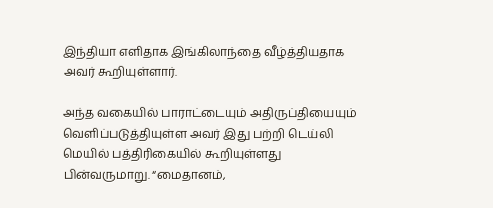இந்தியா எளிதாக இங்கிலாந்தை வீழ்த்தியதாக அவர் கூறியுள்ளார்.

அந்த வகையில் பாராட்டையும் அதிருப்தியையும் வெளிப்படுத்தியுள்ள அவர் இது பற்றி டெய்லி மெயில் பத்திரிகையில் கூறியுள்ளது பின்வருமாறு. “மைதானம்,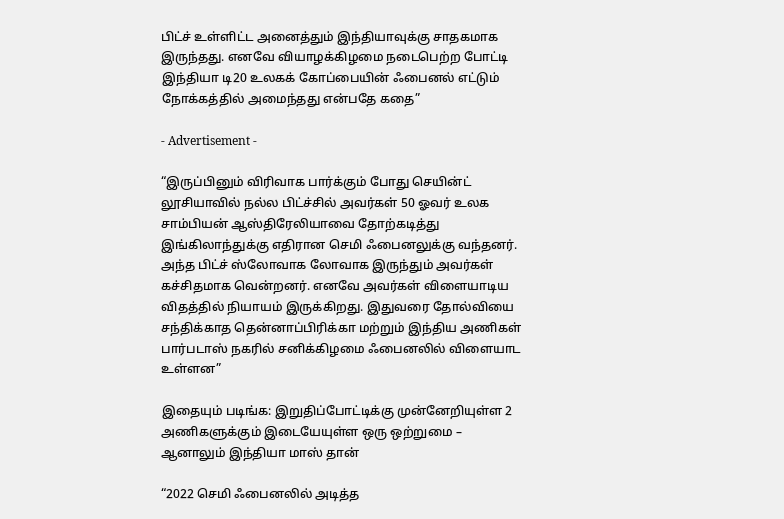பிட்ச் உள்ளிட்ட அனைத்தும் இந்தியாவுக்கு சாதகமாக இருந்தது. எனவே வியாழக்கிழமை நடைபெற்ற போட்டி இந்தியா டி20 உலகக் கோப்பையின் ஃபைனல் எட்டும் நோக்கத்தில் அமைந்தது என்பதே கதை”

- Advertisement -

“இருப்பினும் விரிவாக பார்க்கும் போது செயின்ட் லூசியாவில் நல்ல பிட்ச்சில் அவர்கள் 50 ஓவர் உலக சாம்பியன் ஆஸ்திரேலியாவை தோற்கடித்து இங்கிலாந்துக்கு எதிரான செமி ஃபைனலுக்கு வந்தனர். அந்த பிட்ச் ஸ்லோவாக லோவாக இருந்தும் அவர்கள் கச்சிதமாக வென்றனர். எனவே அவர்கள் விளையாடிய விதத்தில் நியாயம் இருக்கிறது. இதுவரை தோல்வியை சந்திக்காத தென்னாப்பிரிக்கா மற்றும் இந்திய அணிகள் பார்படாஸ் நகரில் சனிக்கிழமை ஃபைனலில் விளையாட உள்ளன”

இதையும் படிங்க: இறுதிப்போட்டிக்கு முன்னேறியுள்ள 2 அணிகளுக்கும் இடையேயுள்ள ஒரு ஒற்றுமை – ஆனாலும் இந்தியா மாஸ் தான்

“2022 செமி ஃபைனலில் அடித்த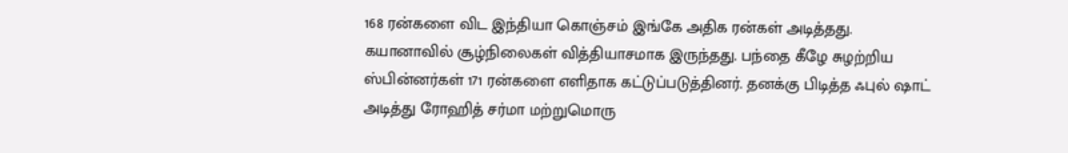168 ரன்களை விட இந்தியா கொஞ்சம் இங்கே அதிக ரன்கள் அடித்தது. கயானாவில் சூழ்நிலைகள் வித்தியாசமாக இருந்தது. பந்தை கீழே சுழற்றிய ஸ்பின்னர்கள் 171 ரன்களை எளிதாக கட்டுப்படுத்தினர். தனக்கு பிடித்த ஃபுல் ஷாட் அடித்து ரோஹித் சர்மா மற்றுமொரு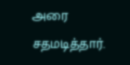அரை சதமடித்தார்.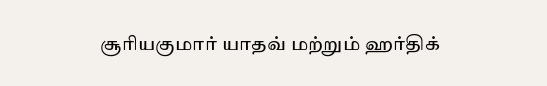சூரியகுமார் யாதவ் மற்றும் ஹர்திக்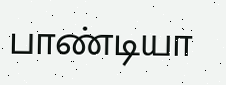பாண்டியா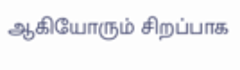ஆகியோரும் சிறப்பாக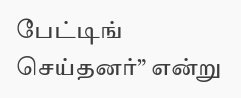பேட்டிங் செய்தனர்” என்று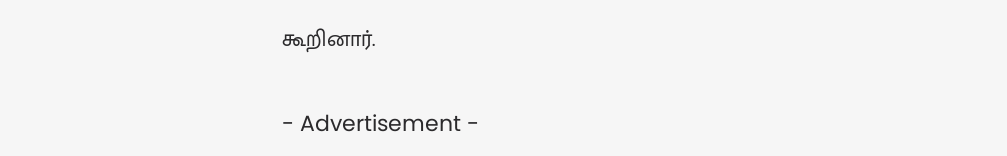கூறினார்.

- Advertisement -